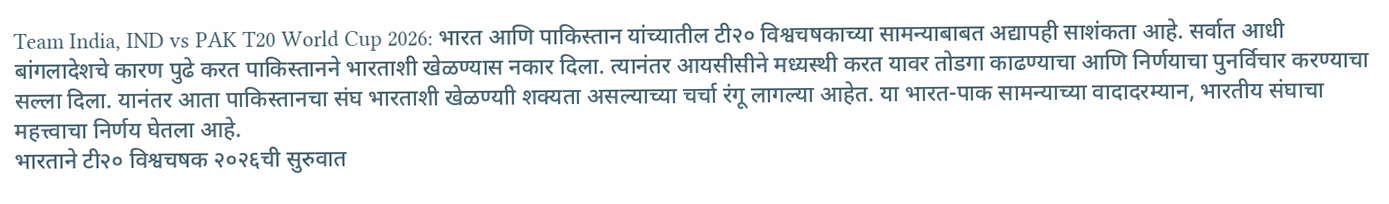Team India, IND vs PAK T20 World Cup 2026: भारत आणि पाकिस्तान यांच्यातील टी२० विश्वचषकाच्या सामन्याबाबत अद्यापही साशंकता आहे. सर्वात आधी बांगलादेशचे कारण पुढे करत पाकिस्तानने भारताशी खेळण्यास नकार दिला. त्यानंतर आयसीसीने मध्यस्थी करत यावर तोडगा काढण्याचा आणि निर्णयाचा पुनर्विचार करण्याचा सल्ला दिला. यानंतर आता पाकिस्तानचा संघ भारताशी खेळण्याी शक्यता असल्याच्या चर्चा रंगू लागल्या आहेत. या भारत-पाक सामन्याच्या वादादरम्यान, भारतीय संघाचा महत्त्वाचा निर्णय घेतला आहे.
भारताने टी२० विश्वचषक २०२६ची सुरुवात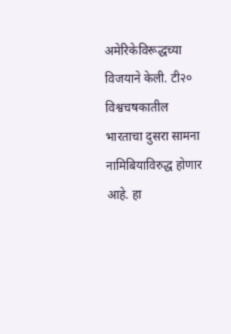अमेरिकेविरूद्धच्या विजयाने केली. टी२० विश्वचषकातील भारताचा दुसरा सामना नामिबियाविरुद्ध होणार आहे. हा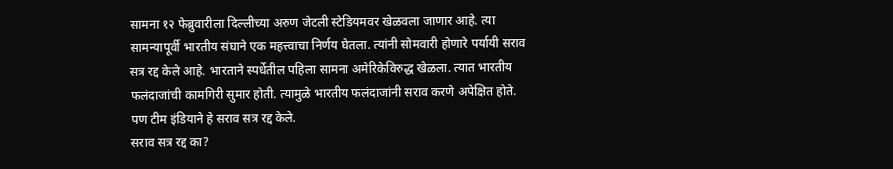सामना १२ फेब्रुवारीला दिल्लीच्या अरुण जेटली स्टेडियमवर खेळवला जाणार आहे. त्या सामन्यापूर्वी भारतीय संघाने एक महत्त्वाचा निर्णय घेतला. त्यांनी सोमवारी होणारे पर्यायी सराव सत्र रद्द केले आहे. भारताने स्पर्धेतील पहिला सामना अमेरिकेविरुद्ध खेळला. त्यात भारतीय फलंदाजांची कामगिरी सुमार होती. त्यामुळे भारतीय फलंदाजांनी सराव करणे अपेक्षित होते. पण टीम इंडियाने हे सराव सत्र रद्द केले.
सराव सत्र रद्द का?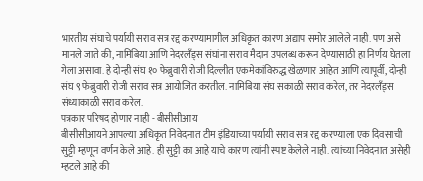भारतीय संघाचे पर्यायी सराव सत्र रद्द करण्यामागील अधिकृत कारण अद्याप समोर आलेले नाही. पण असे मानले जाते की, नामिबिया आणि नेदरलँड्स संघांना सराव मैदान उपलब्ध करून देण्यासाठी हा निर्णय घेतला गेला असावा. हे दोन्ही संघ १० फेब्रुवारी रोजी दिल्लीत एकमेकांविरुद्ध खेळणार आहेत आणि त्यापूर्वी, दोन्ही संघ ९ फेब्रुवारी रोजी सराव सत्र आयोजित करतील. नामिबिया संघ सकाळी सराव करेल, तर नेदरलँड्स संध्याकाळी सराव करेल.
पत्रकार परिषद होणार नाही - बीसीसीआय
बीसीसीआयने आपल्या अधिकृत निवेदनात टीम इंडियाच्या पर्यायी सराव सत्र रद्द करण्याला एक दिवसाची सुट्टी म्हणून वर्णन केले आहे. ही सुट्टी का आहे याचे कारण त्यांनी स्पष्ट केलेले नाही. त्यांच्या निवेदनात असेही म्हटले आहे की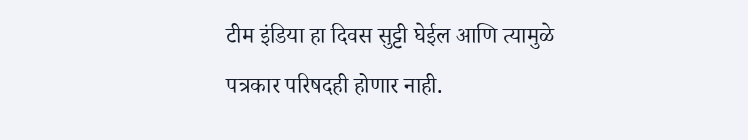टीम इंडिया हा दिवस सुट्टी घेईल आणि त्यामुळे पत्रकार परिषदही होणार नाही.